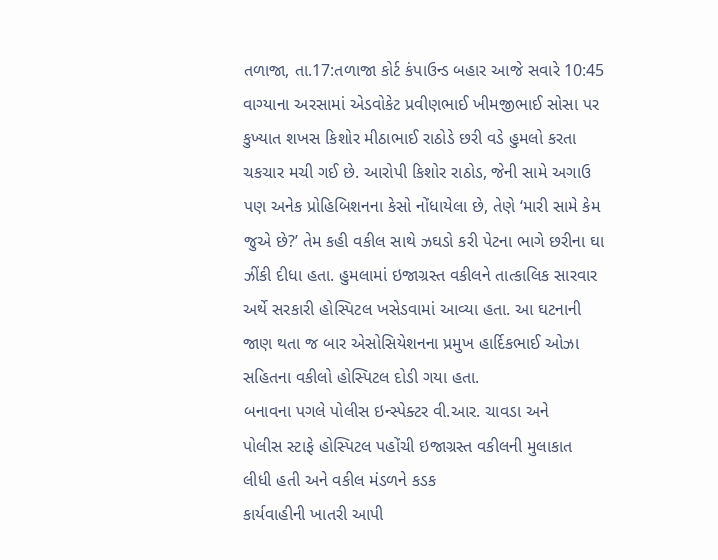તળાજા, તા.17:તળાજા કોર્ટ કંપાઉન્ડ બહાર આજે સવારે 10:45 વાગ્યાના અરસામાં એડવોકેટ પ્રવીણભાઈ ખીમજીભાઈ સોસા પર કુખ્યાત શખસ કિશોર મીઠાભાઈ રાઠોડે છરી વડે હુમલો કરતા ચકચાર મચી ગઈ છે. આરોપી કિશોર રાઠોડ, જેની સામે અગાઉ પણ અનેક પ્રોહિબિશનના કેસો નોંધાયેલા છે, તેણે ‘મારી સામે કેમ જુએ છે?’ તેમ કહી વકીલ સાથે ઝઘડો કરી પેટના ભાગે છરીના ઘા ઝીંકી દીધા હતા. હુમલામાં ઇજાગ્રસ્ત વકીલને તાત્કાલિક સારવાર અર્થે સરકારી હોસ્પિટલ ખસેડવામાં આવ્યા હતા. આ ઘટનાની જાણ થતા જ બાર એસોસિયેશનના પ્રમુખ હાર્દિકભાઈ ઓઝા સહિતના વકીલો હોસ્પિટલ દોડી ગયા હતા.
બનાવના પગલે પોલીસ ઇન્સ્પેક્ટર વી.આર. ચાવડા અને
પોલીસ સ્ટાફે હોસ્પિટલ પહોંચી ઇજાગ્રસ્ત વકીલની મુલાકાત લીધી હતી અને વકીલ મંડળને કડક
કાર્યવાહીની ખાતરી આપી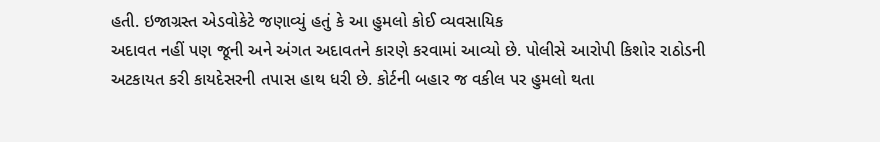હતી. ઇજાગ્રસ્ત એડવોકેટે જણાવ્યું હતું કે આ હુમલો કોઈ વ્યવસાયિક
અદાવત નહીં પણ જૂની અને અંગત અદાવતને કારણે કરવામાં આવ્યો છે. પોલીસે આરોપી કિશોર રાઠોડની
અટકાયત કરી કાયદેસરની તપાસ હાથ ધરી છે. કોર્ટની બહાર જ વકીલ પર હુમલો થતા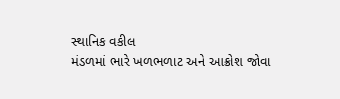સ્થાનિક વકીલ
મંડળમાં ભારે ખળભળાટ અને આક્રોશ જોવા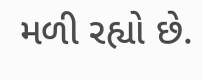મળી રહ્યો છે.